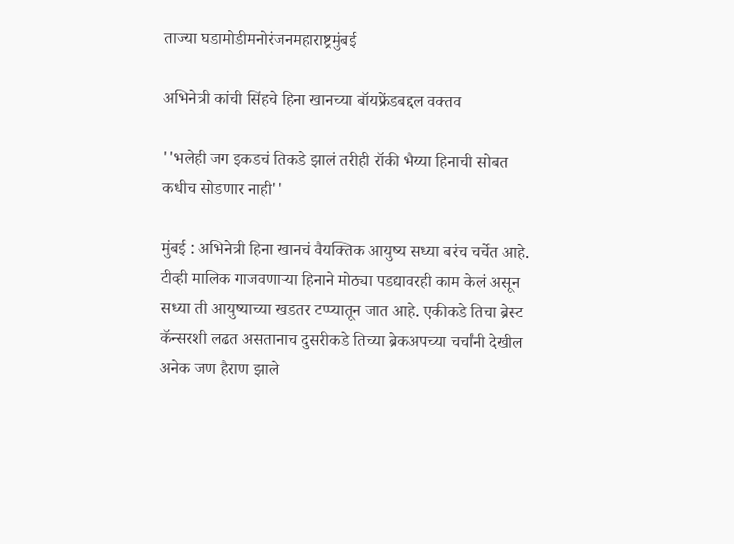ताज्या घडामोडीमनोरंजनमहाराष्ट्रमुंबई

अभिनेत्री कांची सिंहचे हिना खानच्या बॉयफ्रेंडबद्दल वक्तव

''भलेही जग इकडचं तिकडे झालं तरीही रॉकी भैय्या हिनाची सोबत कधीच सोडणार नाही''

मुंबई : अभिनेत्री हिना खानचं वैयक्तिक आयुष्य सध्या बरंच चर्चेत आहे. टीव्ही मालिक गाजवणाऱ्या हिनाने मोठ्या पडद्यावरही काम केलं असून सध्या ती आयुष्याच्या खडतर टप्प्यातून जात आहे. एकीकडे तिचा ब्रेस्ट कॅन्सरशी लढत असतानाच दुसरीकडे तिच्या ब्रेकअपच्या चर्चांनी देखील अनेक जण हैराण झाले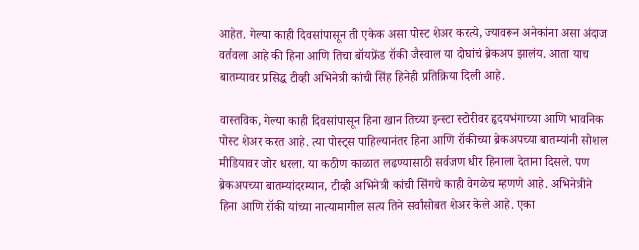आहेत. गेल्या काही दिवसांपासून ती एकेक असा पोस्ट शेअर करत्ये, ज्यावरून अनेकांना असा अंदाज वर्तवला आहे की हिना आणि तिचा बॉयफ्रेंड रॉकी जैस्वाल या दोघांचं ब्रेकअप झालंय. आता याच बातम्यावर प्रसिद्ध टीव्ही अभिनेत्री कांची सिंह हिनेही प्रतिक्रिया दिली आहे.

वास्तविक, गेल्या काही दिवसांपासून हिना खान तिच्या इन्स्टा स्टोरीवर हृदयभंगाच्या आणि भावनिक पोस्ट शेअर करत आहे. त्या पोस्ट्स पाहिल्यानंतर हिना आणि रॉकीच्या ब्रेकअपच्या बातम्यांनी सोशल मीडियावर जोर धरला. या कठीण काळात लढण्यासाठी सर्वजण धीर हिनाला देताना दिसले. पण ब्रेकअपच्या बातम्यांदरम्यान, टीव्ही अभिनेत्री कांची सिंगचे काही वेगळेच म्हणणे आहे. अभिनेत्रीने हिना आणि रॉकी यांच्या नात्यामागील सत्य तिने सर्वांसोबत शेअर केले आहे. एका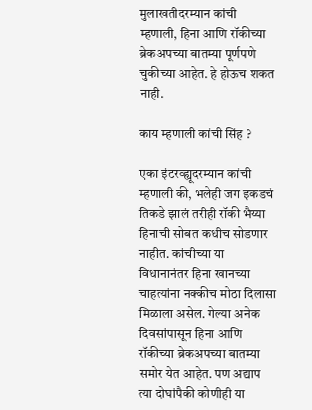मुलाखतीदरम्यान कांची म्हणाली, हिना आणि रॉकीच्या ब्रेकअपच्या बातम्या पूर्णपणे चुकीच्या आहेत. हे होऊच शकत नाही.

काय म्हणाली कांची सिंह ?

एका इंटरव्ह्यूदरम्यान कांची म्हणाली की, भलेही जग इकडचं तिकडे झालं तरीही रॉकी भैय्या हिनाची सोबत कधीच सोडणार नाहीत. कांचीच्या या विधानानंतर हिना खानच्या चाहत्यांना नक्कीच मोठा दिलासा मिळाला असेल. गेल्या अनेक दिवसांपासून हिना आणि रॉकीच्या ब्रेकअपच्या बातम्या समोर येत आहेत. पण अद्याप त्या दोघांपैकी कोणीही या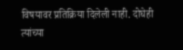विषयावर प्रतिक्रिया दिलेली नाही. दोघेही त्यांच्या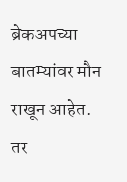ब्रेकअपच्या बातम्यांवर मौन राखून आहेत. तर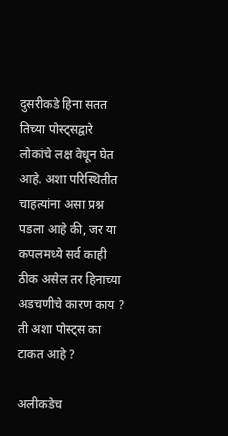दुसरीकडे हिना सतत तिच्या पोस्ट्सद्वारे लोकांचे लक्ष वेधून घेत आहे. अशा परिस्थितीत चाहत्यांना असा प्रश्न पडला आहे की, जर या कपलमध्ये सर्व काही ठीक असेल तर हिनाच्या अडचणीचे कारण काय ? ती अशा पोस्ट्स का टाकत आहे ?

अलीकडेच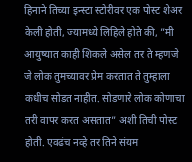हिनाने तिच्या इन्स्टा स्टोरीवर एक पोस्ट शेअर केली होती, ज्यामध्ये लिहिले होते की, ”मी आयुष्यात काही शिकले असेल तर ते म्हणजे जे लोक तुमच्यावर प्रेम करतात ते तुम्हाला कधीच सोडत नाहीत. सोडणारे लोक कोणाचा तरी वापर करत असतात” अशी तिची पोस्ट होती. एवढंच नव्हे तर तिने संयम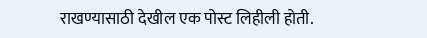राखण्यासाठी देखील एक पोस्ट लिहीली होती.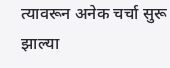त्यावरून अनेक चर्चा सुरू झाल्या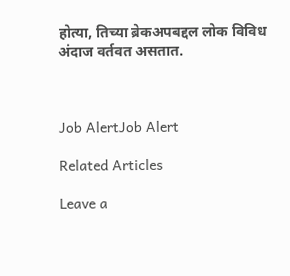होत्या, तिच्या ब्रेकअपबद्दल लोक विविध अंदाज वर्तवत असतात.



Job AlertJob Alert

Related Articles

Leave a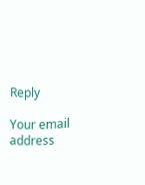Reply

Your email address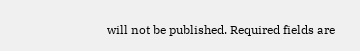will not be published. Required fields are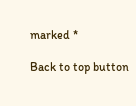marked *

Back to top button